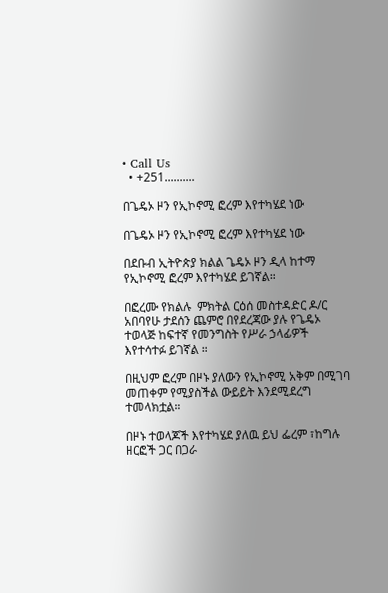• Call Us
  • +251..........

በጌዴኦ ዞን የኢኮኖሚ ፎረም እየተካሄደ ነው

በጌዴኦ ዞን የኢኮኖሚ ፎረም እየተካሄደ ነው

በደቡብ ኢትዮጵያ ክልል ጌዴኦ ዞን ዲላ ከተማ  የኢኮኖሚ ፎረም እየተካሄደ ይገኛል።

በፎረሙ የክልሉ  ምክትል ርዕሰ መስተዳድር ዶ/ር አበባየሁ ታደሰን ጨምሮ በየደረጃው ያሉ የጌዴኦ ተወላጅ ከፍተኛ የመንግስት የሥራ ኃላፊዎች እየተሳተፉ ይገኛል ።

በዚህም ፎረም በዞኑ ያለውን የኢኮኖሚ አቅም በሚገባ መጠቀም የሚያስችል ውይይት እንደሚደረግ ተመላክቷል።

በዞኑ ተወላጆች እየተካሄደ ያለዉ ይህ ፌረም ፣ከግሉ ዘርፎች ጋር በጋራ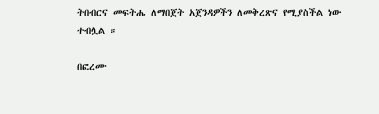ትበብርና መፍትሔ ለማበጀት አጀንዳዎችን ለመቅረጽና የሚያስችል ነው ተብሏል ።

በፎረሙ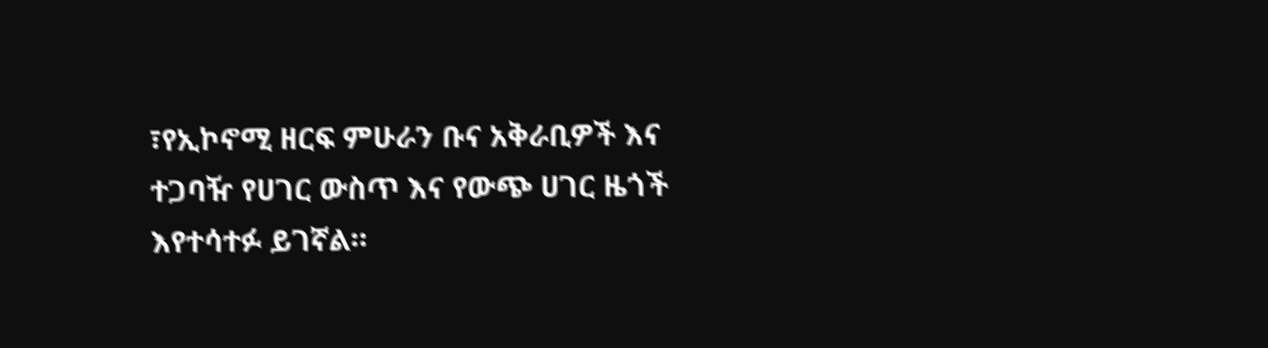፣የኢኮኖሚ ዘርፍ ምሁራን ቡና አቅራቢዎች እና ተጋባዥ የሀገር ውስጥ እና የውጭ ሀገር ዜጎች እየተሳተፉ ይገኛል።